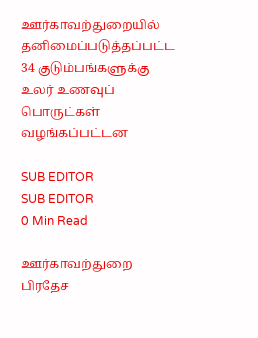ஊர்காவற்துறையில் தனிமைப்படுத்தப்பட்ட 34 குடும்பங்களுக்கு உலர் உணவுப் பொருட்கள் வழங்கப்பட்டன

SUB EDITOR
SUB EDITOR
0 Min Read

ஊர்காவற்துறை பிரதேச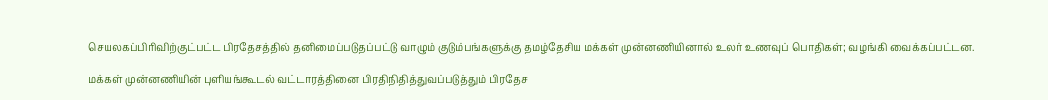செயலகப்பிரிவிற்குட்பட்ட பிரதேசத்தில் தனிமைப்படுதப்பட்டு வாழும் குடும்பங்களுக்கு தமழ்தேசிய மக்கள் முன்னணியினால் உலர் உணவுப் பொதிகள்; வழங்கி வைக்கப்பட்டன.

மக்கள் முன்னணியின் புளியங்கூடல் வட்டாரத்தினை பிரதிநிதித்துவப்படுத்தும் பிரதேச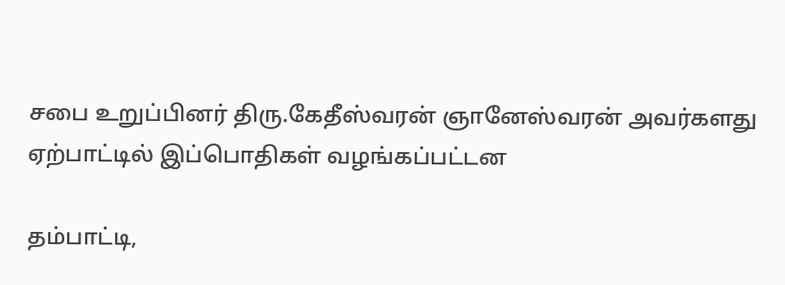சபை உறுப்பினர் திரு.கேதீஸ்வரன் ஞானேஸ்வரன் அவர்களது ஏற்பாட்டில் இப்பொதிகள் வழங்கப்பட்டன

தம்பாட்டி,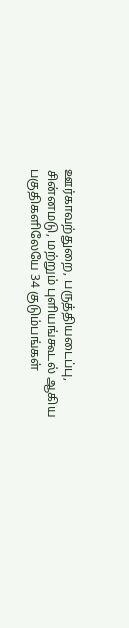ஊர்காவற்துறை, பருத்தியடைப்பு, சின்னமடு, மற்றும் புளியங்கூடல் ஆகிய பகுதிகளிலேயே 34 குடும்பங்கள்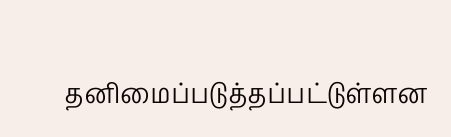தனிமைப்படுத்தப்பட்டுள்ளன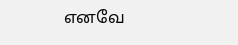எனவே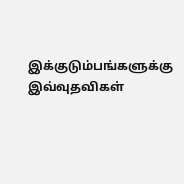இக்குடும்பங்களுக்கு இவ்வுதவிகள்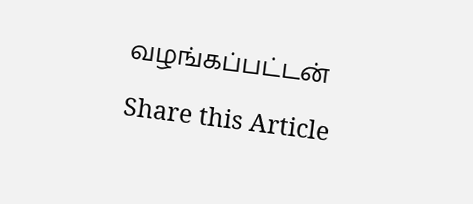வழங்கப்பட்டன்

Share this Article